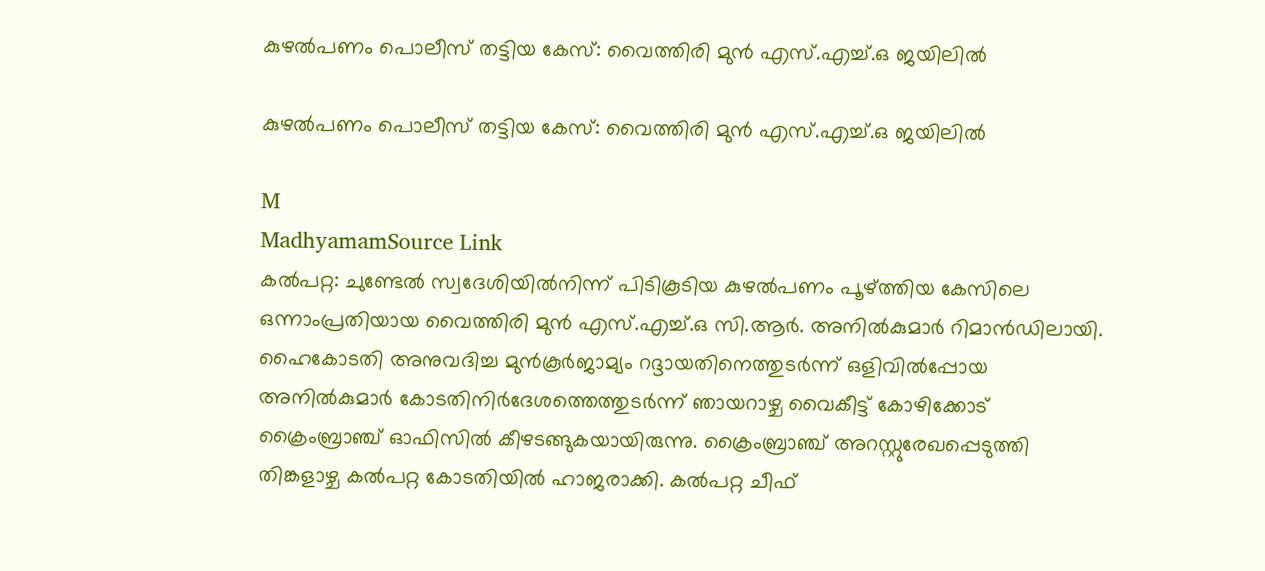കുഴൽപണം പൊലീസ് തട്ടിയ കേസ്: വൈത്തിരി മുൻ എസ്.എച്ച്.ഒ ജയിലിൽ

കുഴൽപണം പൊലീസ് തട്ടിയ കേസ്: വൈത്തിരി മുൻ എസ്.എച്ച്.ഒ ജയിലിൽ

M
MadhyamamSource Link
കൽപറ്റ: ചുണ്ടേൽ സ്വദേശിയിൽനിന്ന് പിടികൂടിയ കുഴൽപണം പൂഴ്ത്തിയ കേസിലെ ഒന്നാംപ്രതിയായ വൈത്തിരി മുൻ എസ്.എച്ച്.ഒ സി.ആർ. അനിൽകുമാർ റിമാൻഡിലായി. ഹൈകോടതി അനുവദിച്ച മുൻകൂർജാമ്യം റദ്ദായതിനെത്തുടർന്ന് ഒളിവിൽപ്പോയ അനിൽകുമാർ കോടതിനിർദേശത്തെത്തുടർന്ന് ഞായറാഴ്ച വൈകീട്ട് കോഴിക്കോട് ക്രൈംബ്രാഞ്ച് ഓഫിസിൽ കീഴടങ്ങുകയായിരുന്നു. ക്രൈംബ്രാഞ്ച് അറസ്റ്റുരേഖപ്പെടുത്തി തിങ്കളാഴ്ച കൽപറ്റ കോടതിയിൽ ഹാജരാക്കി. കൽപറ്റ ചീഫ്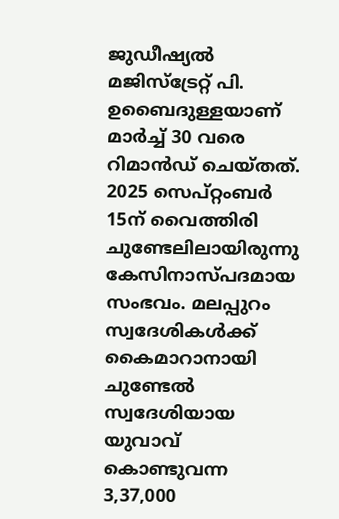ജുഡീഷ്യൽ മജിസ്ട്രേറ്റ് പി. ഉബൈദുള്ളയാണ് മാർച്ച് 30 വരെ റിമാൻഡ് ചെയ്തത്. 2025 സെപ്റ്റംബർ 15ന് വൈത്തിരി ചുണ്ടേലിലായിരുന്നു കേസിനാസ്പദമായ സംഭവം. മലപ്പുറം സ്വദേശികൾക്ക് കൈമാറാനായി ചുണ്ടേൽ സ്വദേശിയായ യുവാവ് കൊണ്ടുവന്ന 3,37,000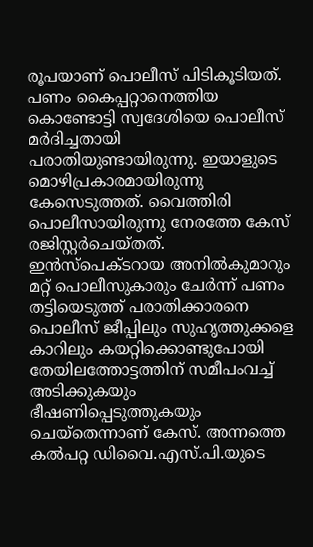രൂപയാണ് പൊലീസ് പിടികൂടിയത്. പണം കൈപ്പറ്റാനെത്തിയ കൊണ്ടോട്ടി സ്വദേശിയെ പൊലീസ് മർദിച്ചതായി പരാതിയുണ്ടായിരുന്നു. ഇയാളുടെ മൊഴിപ്രകാരമായിരുന്നു കേസെടുത്തത്. വൈത്തിരി പൊലീസായിരുന്നു നേരത്തേ കേസ് രജിസ്റ്റർചെയ്തത്. ഇൻസ്പെക്ടറായ അനിൽകുമാറും മറ്റ് പൊലീസുകാരും ചേർന്ന് പണം തട്ടിയെടുത്ത് പരാതിക്കാരനെ പൊലീസ് ജീപ്പിലും സുഹൃത്തുക്കളെ കാറിലും കയറ്റിക്കൊണ്ടുപോയി തേയിലത്തോട്ടത്തിന് സമീപംവച്ച് അടിക്കുകയും ഭീഷണിപ്പെടുത്തുകയും ചെയ്തെന്നാണ് കേസ്. അന്നത്തെ കൽപറ്റ ഡിവൈ.എസ്.പി.യുടെ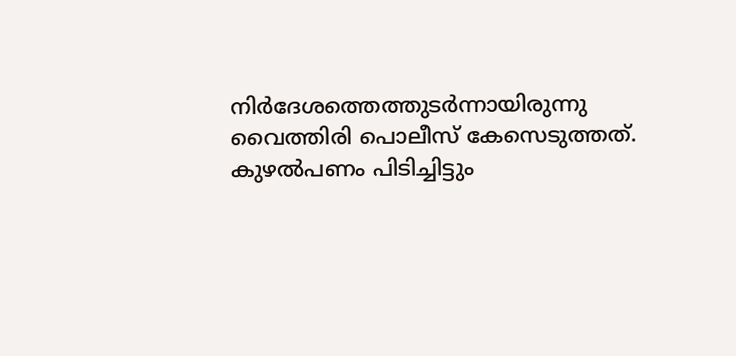നിർദേശത്തെത്തുടർന്നായിരുന്നു വൈത്തിരി പൊലീസ് കേസെടുത്തത്. കുഴൽപണം പിടിച്ചിട്ടും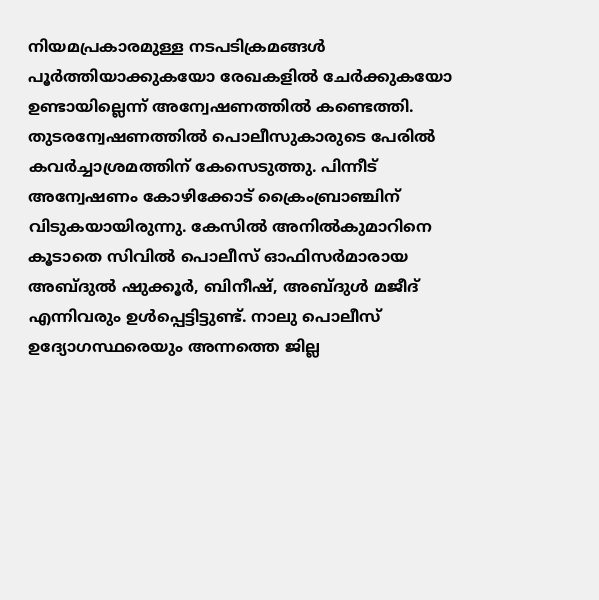നിയമപ്രകാരമുള്ള നടപടിക്രമങ്ങൾ പൂർത്തിയാക്കുകയോ രേഖകളിൽ ചേർക്കുകയോ ഉണ്ടായില്ലെന്ന് അന്വേഷണത്തിൽ കണ്ടെത്തി. തുടരന്വേഷണത്തിൽ പൊലീസുകാരുടെ പേരിൽ കവർച്ചാശ്രമത്തിന് കേസെടുത്തു. പിന്നീട് അന്വേഷണം കോഴിക്കോട് ക്രൈംബ്രാഞ്ചിന് വിടുകയായിരുന്നു. കേസിൽ അനിൽകുമാറിനെ കൂടാതെ സിവിൽ പൊലീസ് ഓഫിസർമാരായ അബ്ദുൽ ഷുക്കൂർ, ബിനീഷ്, അബ്ദുൾ മജീദ് എന്നിവരും ഉൾപ്പെട്ടിട്ടുണ്ട്. നാലു പൊലീസ് ഉദ്യോഗസ്ഥരെയും അന്നത്തെ ജില്ല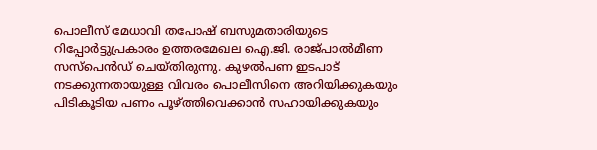പൊലീസ് മേധാവി തപോഷ് ബസുമതാരിയുടെ റിപ്പോർട്ടുപ്രകാരം ഉത്തരമേഖല ഐ.ജി. രാജ്പാൽമീണ സസ്പെൻഡ് ചെയ്തിരുന്നു. കുഴൽപണ ഇടപാട് നടക്കുന്നതായുള്ള വിവരം പൊലീസിനെ അറിയിക്കുകയും പിടികൂടിയ പണം പൂഴ്ത്തിവെക്കാൻ സഹായിക്കുകയും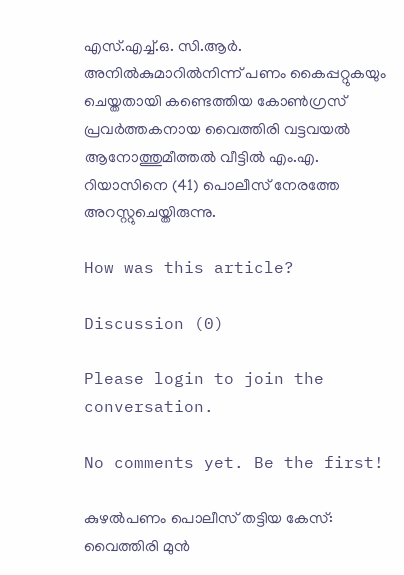എസ്.എച്ച്.ഒ. സി.ആർ. അനിൽകുമാറിൽനിന്ന് പണം കൈപ്പറ്റുകയും ചെയ്തതായി കണ്ടെത്തിയ കോൺഗ്രസ് പ്രവർത്തകനായ വൈത്തിരി വട്ടവയൽ ആനോത്തുമീത്തൽ വീട്ടിൽ എം.എ. റിയാസിനെ (41) പൊലീസ് നേരത്തേ അറസ്റ്റുചെയ്തിരുന്നു.

How was this article?

Discussion (0)

Please login to join the conversation.

No comments yet. Be the first!

കുഴൽപണം പൊലീസ് തട്ടിയ കേസ്: വൈത്തിരി മുൻ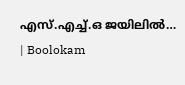എസ്.എച്ച്.ഒ ജയിലിൽ… | Boolokam